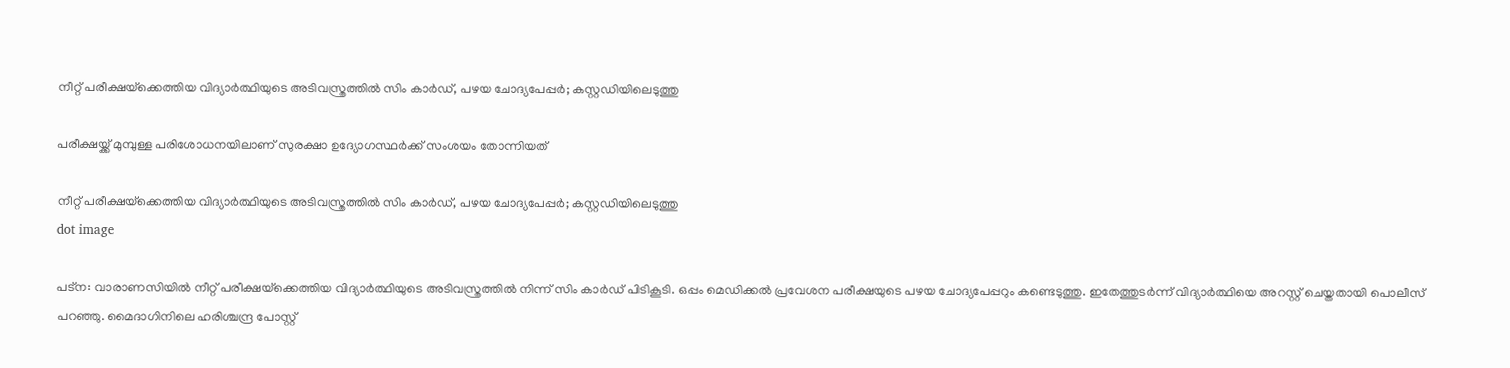നീറ്റ് പരീക്ഷയ്‌ക്കെത്തിയ വിദ്യാർത്ഥിയുടെ അടിവസ്ത്രത്തിൽ സിം കാർഡ്, പഴയ ചോദ്യപേപ്പർ; കസ്റ്റഡിയിലെടുത്തു

പരീക്ഷയ്ക്ക് മുമ്പുള്ള പരിശോധനയിലാണ് സുരക്ഷാ ഉദ്യോഗസ്ഥര്‍ക്ക് സംശയം തോന്നിയത്

നീറ്റ് പരീക്ഷയ്‌ക്കെത്തിയ വിദ്യാർത്ഥിയുടെ അടിവസ്ത്രത്തിൽ സിം കാർഡ്, പഴയ ചോദ്യപേപ്പർ; കസ്റ്റഡിയിലെടുത്തു
dot image

പട്‌ന: വാരാണസിയില്‍ നീറ്റ് പരീക്ഷയ്‌ക്കെത്തിയ വിദ്യാര്‍ത്ഥിയുടെ അടിവസ്ത്രത്തില്‍ നിന്ന് സിം കാര്‍ഡ് പിടികൂടി. ഒപ്പം മെഡിക്കല്‍ പ്രവേശന പരീക്ഷയുടെ പഴയ ചോദ്യപേപ്പറും കണ്ടെടുത്തു. ഇതേത്തുടര്‍ന്ന് വിദ്യാര്‍ത്ഥിയെ അറസ്റ്റ് ചെയ്തതായി പൊലീസ് പറഞ്ഞു. മൈദാഗിനിലെ ഹരിശ്ചന്ദ്ര പോസ്റ്റ്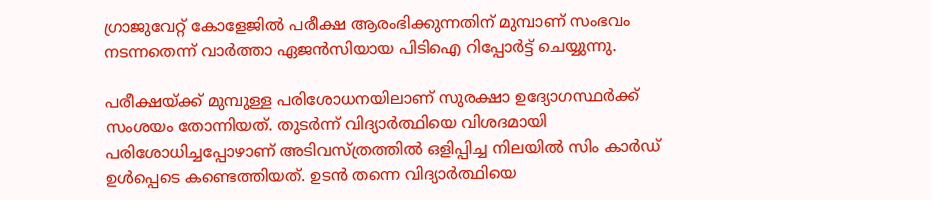ഗ്രാജുവേറ്റ് കോളേജില്‍ പരീക്ഷ ആരംഭിക്കുന്നതിന് മുമ്പാണ് സംഭവം നടന്നതെന്ന് വാര്‍ത്താ ഏജന്‍സിയായ പിടിഐ റിപ്പോര്‍ട്ട് ചെയ്യുന്നു.

പരീക്ഷയ്ക്ക് മുമ്പുള്ള പരിശോധനയിലാണ് സുരക്ഷാ ഉദ്യോഗസ്ഥര്‍ക്ക് സംശയം തോന്നിയത്. തുടര്‍ന്ന് വിദ്യാര്‍ത്ഥിയെ വിശദമായി പരിശോധിച്ചപ്പോഴാണ് അടിവസ്ത്രത്തില്‍ ഒളിപ്പിച്ച നിലയില്‍ സിം കാര്‍ഡ് ഉള്‍പ്പെടെ കണ്ടെത്തിയത്. ഉടന്‍ തന്നെ വിദ്യാര്‍ത്ഥിയെ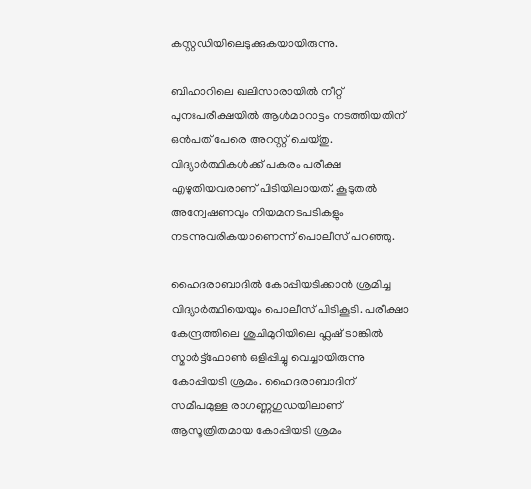കസ്റ്റഡിയിലെടുക്കുകയായിരുന്നു.

ബിഹാറിലെ ഖലിസാരായില്‍ നീറ്റ് പുനഃപരീക്ഷയില്‍ ആള്‍മാറാട്ടം നടത്തിയതിന് ഒന്‍പത് പേരെ അറസ്റ്റ് ചെയ്തു. വിദ്യാര്‍ത്ഥികള്‍ക്ക് പകരം പരീക്ഷ എഴുതിയവരാണ് പിടിയിലായത്. കൂടുതല്‍ അന്വേഷണവും നിയമനടപടികളും നടന്നുവരികയാണെന്ന് പൊലീസ് പറഞ്ഞു.

ഹൈദരാബാദിൽ കോപ്പിയടിക്കാൻ ശ്രമിച്ച വിദ്യാർത്ഥിയെയും പൊലീസ് പിടികൂടി. പരീക്ഷാ കേന്ദ്രത്തിലെ ശുചിമുറിയിലെ ഫ്ലഷ് ടാങ്കിൽ സ്മാർട്ട്ഫോൺ ഒളിപ്പിച്ചു വെച്ചായിരുന്നു കോപ്പിയടി ശ്രമം. ഹൈദരാബാദിന് സമീപമുള്ള രാഗണ്ണഗുഡയിലാണ് ആസൂത്രിതമായ കോപ്പിയടി ശ്രമം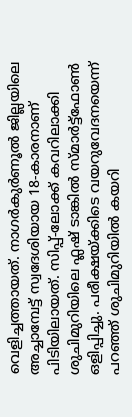വെളിച്ചത്തായത്. നാഗർകുർണൂൽ ജില്ലയിലെ അച്ചാമ്പേട്ട് സ്വദേശിയായ 18-കാരനാണ് പിടിയിലായത്. സിപ്പ്-ലോക്ക് കവറിലാക്കി ശുചിമുറിയിലെ ഫ്ലഷ് ടാങ്കിൽ സ്മാർട്ട്ഫോൺ ഒളിപ്പിച്ചു. പരീക്ഷയ്ക്കിടെ വയറുവേദനയെന്ന് പറഞ്ഞ് ശുചിമുറിയിൽ കയറി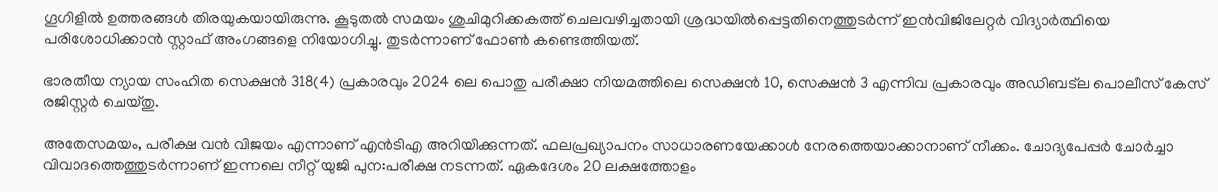ഗൂഗിളിൽ ഉത്തരങ്ങൾ തിരയുകയായിരുന്നു. കൂടുതൽ സമയം ശുചിമുറിക്കകത്ത് ചെലവഴിച്ചതായി ശ്രദ്ധയിൽപ്പെട്ടതിനെത്തുടർന്ന് ഇൻവിജിലേറ്റർ വിദ്യാർത്ഥിയെ പരിശോധിക്കാൻ സ്റ്റാഫ് അംഗങ്ങളെ നിയോഗിച്ചു. തുടർന്നാണ് ഫോൺ കണ്ടെത്തിയത്.

ഭാരതീയ ന്യായ സംഹിത സെക്ഷൻ 318(4) പ്രകാരവും 2024 ലെ പൊതു പരീക്ഷാ നിയമത്തിലെ സെക്ഷൻ 10, സെക്ഷൻ 3 എന്നിവ പ്രകാരവും അഡിബട്‌ല പൊലീസ് കേസ് രജിസ്റ്റർ ചെയ്തു.

അതേസമയം, പരീക്ഷ വന്‍ വിജയം എന്നാണ് എന്‍ടിഎ അറിയിക്കുന്നത്. ഫലപ്രഖ്യാപനം സാധാരണയേക്കാള്‍ നേരത്തെയാക്കാനാണ് നീക്കം. ചോദ്യപേപ്പര്‍ ചോര്‍ച്ചാ വിവാദത്തെത്തുടര്‍ന്നാണ് ഇന്നലെ നീറ്റ് യുജി പുന:പരീക്ഷ നടന്നത്. ഏകദേശം 20 ലക്ഷത്തോളം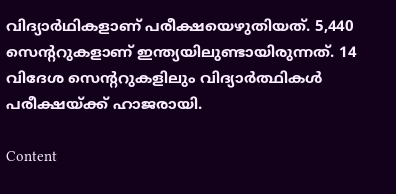വിദ്യാര്‍ഥികളാണ് പരീക്ഷയെഴുതിയത്. 5,440 സെന്ററുകളാണ് ഇന്ത്യയിലുണ്ടായിരുന്നത്. 14 വിദേശ സെന്ററുകളിലും വിദ്യാര്‍ത്ഥികള്‍ പരീക്ഷയ്ക്ക് ഹാജരായി.

Content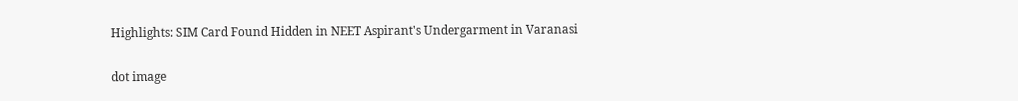Highlights: SIM Card Found Hidden in NEET Aspirant's Undergarment in Varanasi

dot image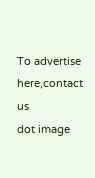To advertise here,contact us
dot image